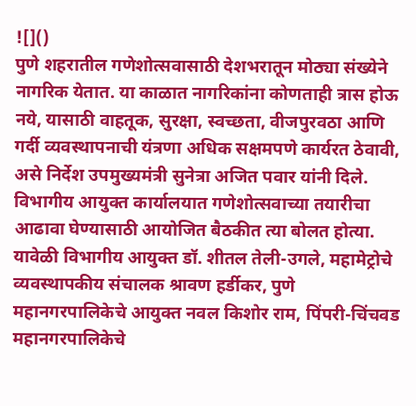![]()
पुणे शहरातील गणेशोत्सवासाठी देशभरातून मोठ्या संख्येने नागरिक येतात. या काळात नागरिकांना कोणताही त्रास होऊ नये, यासाठी वाहतूक, सुरक्षा, स्वच्छता, वीजपुरवठा आणि गर्दी व्यवस्थापनाची यंत्रणा अधिक सक्षमपणे कार्यरत ठेवावी, असे निर्देश उपमुख्यमंत्री सुनेत्रा अजित पवार यांनी दिले. विभागीय आयुक्त कार्यालयात गणेशोत्सवाच्या तयारीचा आढावा घेण्यासाठी आयोजित बैठकीत त्या बोलत होत्या. यावेळी विभागीय आयुक्त डॉ. शीतल तेली-उगले, महामेट्रोचे व्यवस्थापकीय संचालक श्रावण हर्डीकर, पुणे महानगरपालिकेचे आयुक्त नवल किशोर राम, पिंपरी-चिंचवड महानगरपालिकेचे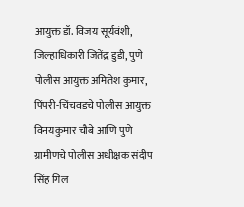आयुक्त डॉ. विजय सूर्यवंशी, जिल्हाधिकारी जितेंद्र डुडी, पुणे पोलीस आयुक्त अमितेश कुमार, पिंपरी-चिंचवडचे पोलीस आयुक्त विनयकुमार चौबे आणि पुणे ग्रामीणचे पोलीस अधीक्षक संदीप सिंह गिल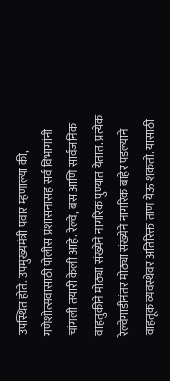उपस्थित होते. उपमुख्यमंत्री पवार म्हणाल्या की, गणेशोत्सवासाठी पोलीस प्रशासनासह सर्व विभागांनी चांगली तयारी केली आहे. रेल्वे, बस आणि सार्वजनिक वाहतुकीने मोठ्या संख्येने नागरिक पुण्यात येतात. प्रत्येक रेल्वेगाडीनंतर मोठ्या संख्येने नागरिक बाहेर पडल्याने वाहतूक व्यवस्थेवर अतिरिक्त ताण येऊ शकतो. यासाठी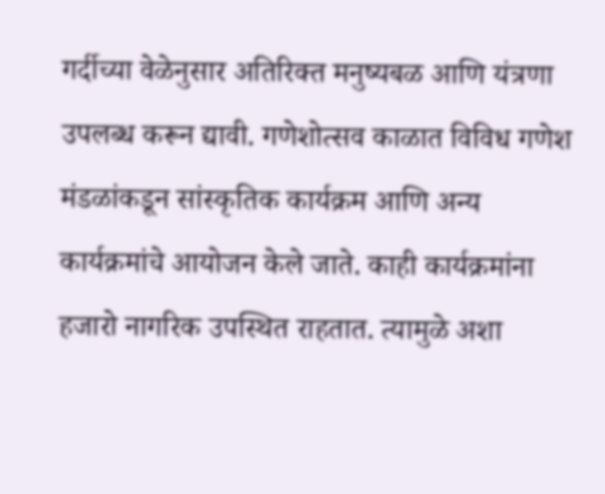गर्दीच्या वेळेनुसार अतिरिक्त मनुष्यबळ आणि यंत्रणा उपलब्ध करून द्यावी. गणेशोत्सव काळात विविध गणेश मंडळांकडून सांस्कृतिक कार्यक्रम आणि अन्य कार्यक्रमांचे आयोजन केले जाते. काही कार्यक्रमांना हजारो नागरिक उपस्थित राहतात. त्यामुळे अशा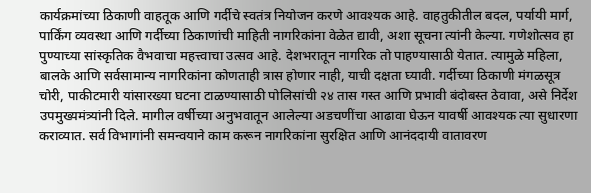कार्यक्रमांच्या ठिकाणी वाहतूक आणि गर्दीचे स्वतंत्र नियोजन करणे आवश्यक आहे. वाहतुकीतील बदल, पर्यायी मार्ग, पार्किंग व्यवस्था आणि गर्दीच्या ठिकाणांची माहिती नागरिकांना वेळेत द्यावी, अशा सूचना त्यांनी केल्या. गणेशोत्सव हा पुण्याच्या सांस्कृतिक वैभवाचा महत्त्वाचा उत्सव आहे. देशभरातून नागरिक तो पाहण्यासाठी येतात. त्यामुळे महिला, बालके आणि सर्वसामान्य नागरिकांना कोणताही त्रास होणार नाही, याची दक्षता घ्यावी. गर्दीच्या ठिकाणी मंगळसूत्र चोरी, पाकीटमारी यांसारख्या घटना टाळण्यासाठी पोलिसांची २४ तास गस्त आणि प्रभावी बंदोबस्त ठेवावा, असे निर्देश उपमुख्यमंत्र्यांनी दिले. मागील वर्षीच्या अनुभवातून आलेल्या अडचणींचा आढावा घेऊन यावर्षी आवश्यक त्या सुधारणा कराव्यात. सर्व विभागांनी समन्वयाने काम करून नागरिकांना सुरक्षित आणि आनंददायी वातावरण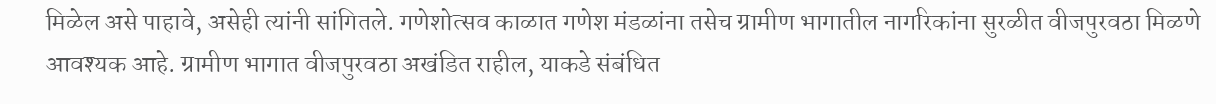मिळेल असे पाहावे, असेही त्यांनी सांगितले. गणेशोत्सव काळात गणेश मंडळांना तसेच ग्रामीण भागातील नागरिकांना सुरळीत वीजपुरवठा मिळणे आवश्यक आहे. ग्रामीण भागात वीजपुरवठा अखंडित राहील, याकडे संबंधित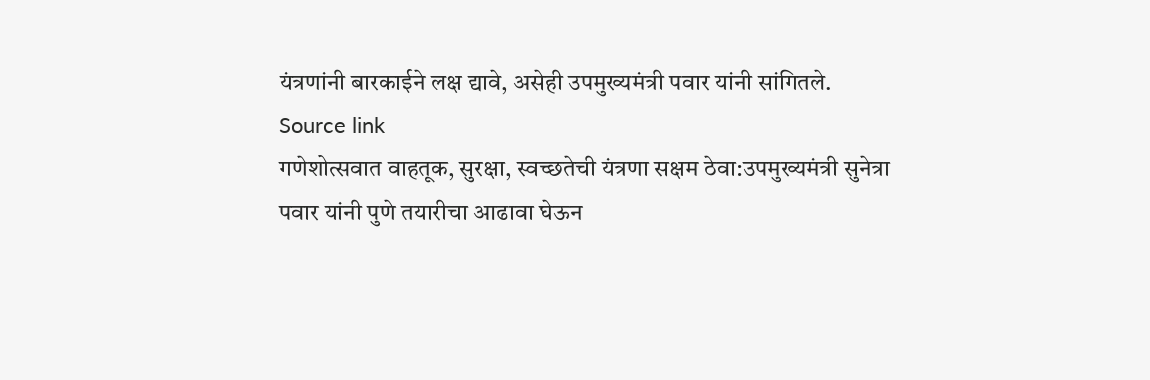यंत्रणांनी बारकाईने लक्ष द्यावे, असेही उपमुख्यमंत्री पवार यांनी सांगितले.
Source link
गणेशोत्सवात वाहतूक, सुरक्षा, स्वच्छतेची यंत्रणा सक्षम ठेवा:उपमुख्यमंत्री सुनेत्रा पवार यांनी पुणे तयारीचा आढावा घेऊन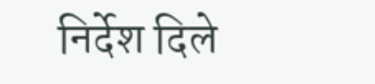निर्देश दिले